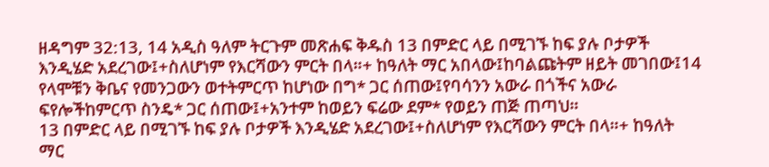ዘዳግም 32:13, 14 አዲስ ዓለም ትርጉም መጽሐፍ ቅዱስ 13 በምድር ላይ በሚገኙ ከፍ ያሉ ቦታዎች እንዲሄድ አደረገው፤+ስለሆነም የእርሻውን ምርት በላ።+ ከዓለት ማር አበላው፤ከባልጩትም ዘይት መገበው፤14 የላሞቹን ቅቤና የመንጋውን ወተትምርጥ ከሆነው በግ* ጋር ሰጠው፤የባሳንን አውራ በጎችና አውራ ፍየሎችከምርጥ ስንዴ* ጋር ሰጠው፤+አንተም ከወይን ፍሬው ደም* የወይን ጠጅ ጠጣህ።
13 በምድር ላይ በሚገኙ ከፍ ያሉ ቦታዎች እንዲሄድ አደረገው፤+ስለሆነም የእርሻውን ምርት በላ።+ ከዓለት ማር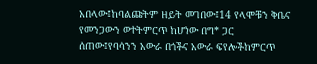አበላው፤ከባልጩትም ዘይት መገበው፤14 የላሞቹን ቅቤና የመንጋውን ወተትምርጥ ከሆነው በግ* ጋር ሰጠው፤የባሳንን አውራ በጎችና አውራ ፍየሎችከምርጥ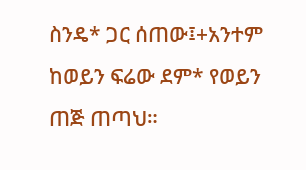ስንዴ* ጋር ሰጠው፤+አንተም ከወይን ፍሬው ደም* የወይን ጠጅ ጠጣህ።